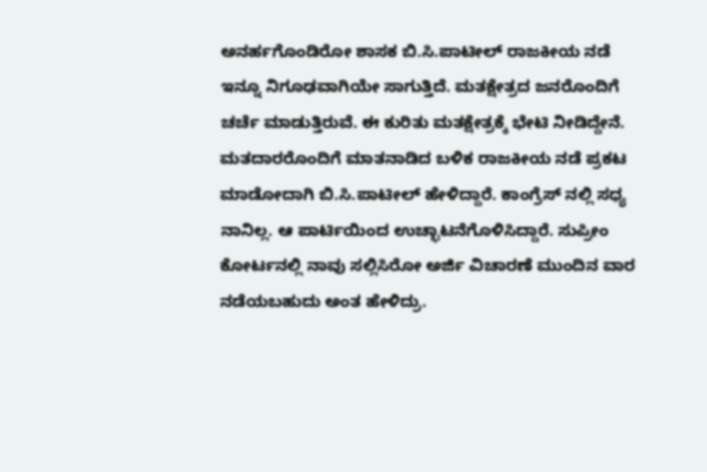ಅನರ್ಹಗೊಂಡಿರೋ ಶಾಸಕ ಬಿ.ಸಿ.ಪಾಟೀಲ್ ರಾಜಕೀಯ ನಡೆ ಇನ್ನೂ ನಿಗೂಢವಾಗಿಯೇ ಸಾಗುತ್ತಿದೆ. ಮತಕ್ಷೇತ್ರದ ಜನರೊಂದಿಗೆ ಚರ್ಚೆ ಮಾಡುತ್ತಿರುವೆ. ಈ ಕುರಿತು ಮತಕ್ಷೇತ್ರಕ್ಕೆ ಭೇಟಿ ನೀಡಿದ್ದೇನೆ. ಮತದಾರರೊಂದಿಗೆ ಮಾತನಾಡಿದ ಬಳಿಕ ರಾಜಕೀಯ ನಡೆ ಪ್ರಕಟ ಮಾಡೋದಾಗಿ ಬಿ.ಸಿ.ಪಾಟೀಲ್ ಹೇಳಿದ್ದಾರೆ. ಕಾಂಗ್ರೆಸ್ ನಲ್ಲಿ ಸಧ್ಯ ನಾನಿಲ್ಲ. ಆ ಪಾರ್ಟಿಯಿಂದ ಉಚ್ಛಾಟನೆಗೊಳಿಸಿದ್ದಾರೆ. ಸುಪ್ರೀಂ ಕೋರ್ಟನಲ್ಲಿ ನಾವು ಸಲ್ಲಿಸಿರೋ ಅರ್ಜಿ ವಿಚಾರಣೆ ಮುಂದಿನ ವಾರ ನಡೆಯಬಹುದು ಅಂತ ಹೇಳಿದ್ರು.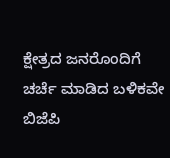ಕ್ಷೇತ್ರದ ಜನರೊಂದಿಗೆ ಚರ್ಚೆ ಮಾಡಿದ ಬಳಿಕವೇ ಬಿಜೆಪಿ